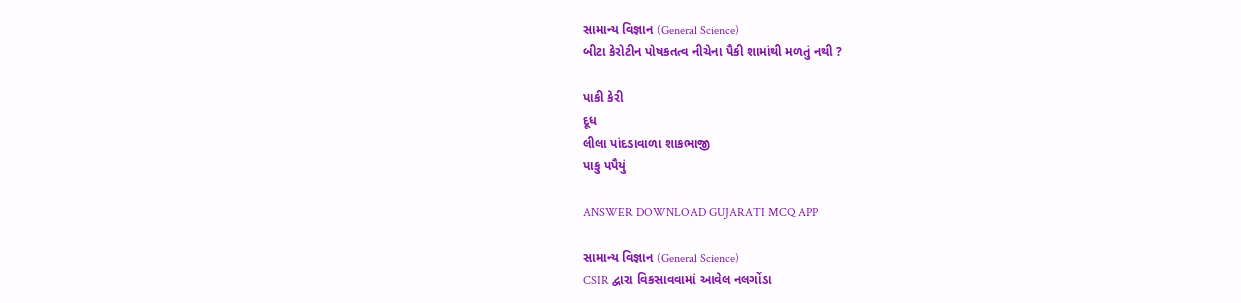સામાન્ય વિજ્ઞાન (General Science)
બીટા કેરોટીન પોષકતત્વ નીચેના પૈકી શામાંથી મળતું નથી ?

પાકી કેરી
દૂધ
લીલા પાંદડાવાળા શાકભાજી
પાકુ પપૈયું

ANSWER DOWNLOAD GUJARATI MCQ APP

સામાન્ય વિજ્ઞાન (General Science)
CSIR દ્વારા વિકસાવવામાં આવેલ નલગોંડા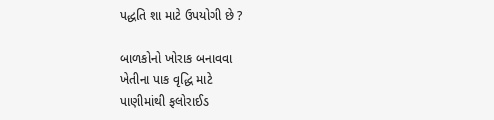પદ્ધતિ શા માટે ઉપયોગી છે ?

બાળકોનો ખોરાક બનાવવા
ખેતીના પાક વૃદ્ધિ માટે
પાણીમાંથી ફલોરાઈડ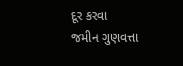દૂર કરવા
જમીન ગુણવત્તા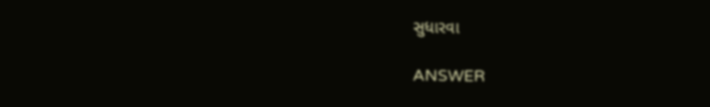સુધારવા

ANSWER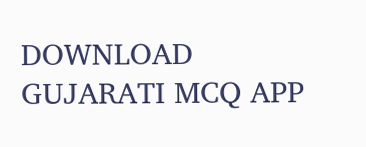DOWNLOAD GUJARATI MCQ APP